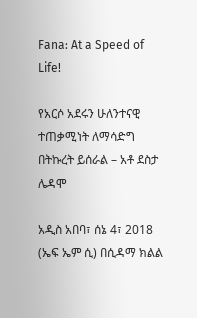Fana: At a Speed of Life!

የአርሶ አደሩን ሁለንተናዊ ተጠቃሚነት ለማሳድግ በትኩረት ይሰራል – አቶ ደስታ ሌዳሞ

አዲስ አበባ፣ ሰኔ 4፣ 2018 (ኤፍ ኤም ሲ) በሲዳማ ክልል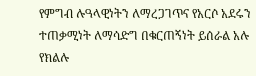የምግብ ሉዓላዊነትን ለማረጋገጥና የአርሶ አደሩን ተጠቃሚነት ለማሳድግ በቁርጠኝነት ይሰራል አሉ የክልሉ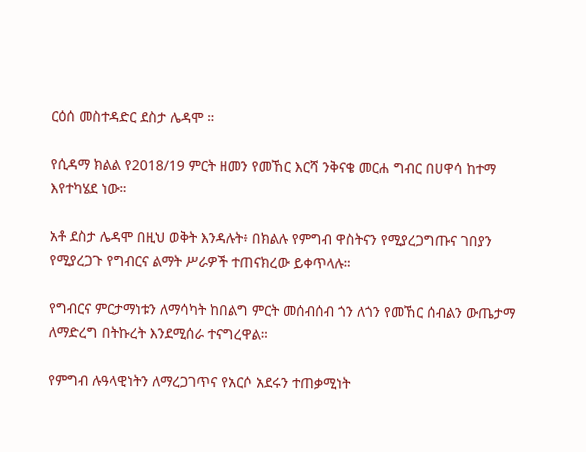ርዕሰ መስተዳድር ደስታ ሌዳሞ ።

የሲዳማ ክልል የ2018/19 ምርት ዘመን የመኸር እርሻ ንቅናቄ መርሐ ግብር በሀዋሳ ከተማ እየተካሄደ ነው።

አቶ ደስታ ሌዳሞ በዚህ ወቅት እንዳሉት፥ በክልሉ የምግብ ዋስትናን የሚያረጋግጡና ገበያን የሚያረጋጉ የግብርና ልማት ሥራዎች ተጠናክረው ይቀጥላሉ።

የግብርና ምርታማነቱን ለማሳካት ከበልግ ምርት መሰብሰብ ጎን ለጎን የመኸር ሰብልን ውጤታማ ለማድረግ በትኩረት እንደሚሰራ ተናግረዋል።

የምግብ ሉዓላዊነትን ለማረጋገጥና የአርሶ አደሩን ተጠቃሚነት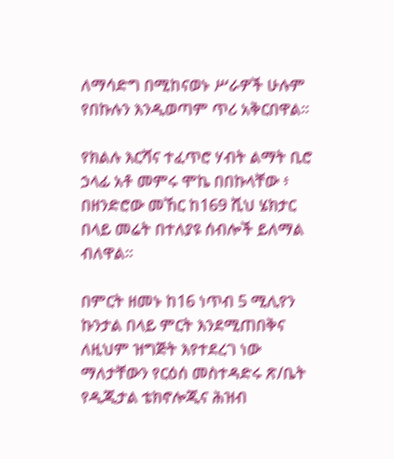ለማሳድግ በሚከናወኑ ሥራዎች ሁሉም የበኩሉን እንዲወጣም ጥሪ አቅርበዋል፡፡

የክልሉ እርሻና ተፈጥሮ ሃብት ልማት ቢሮ ኃላፊ አቶ መምሩ ሞኬ በበኩላቸው ፥ በዘንድሮው መኸር ከ169 ሺህ ሄክታር በላይ መሬት በተለያዩ ሰብሎች ይለማል ብለዋል።

በምርት ዘመኑ ከ16 ነጥብ 5 ሚሊየን ኩንታል በላይ ምርት እንደሚጠበቅና ለዚህም ዝግጅት እየተደረገ ነው ማለታቸውን የርዕሰ መስተዳድሩ ጽ/ቤት የዲጂታል ቴክኖሎጂና ሕዝብ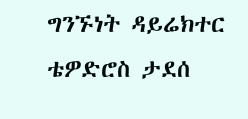ግንኙነት ዳይሬክተር ቴዎድሮስ ታደሰ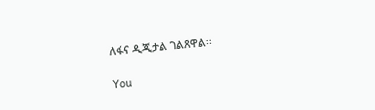ለፋና ዲጂታል ገልጸዋል፡፡

You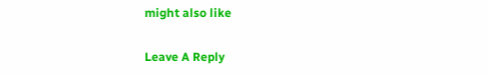might also like

Leave A Reply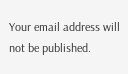Your email address will not be published.